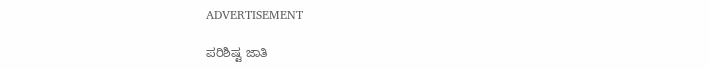ADVERTISEMENT

ಪರಿಶಿಷ್ಟ ಜಾತಿ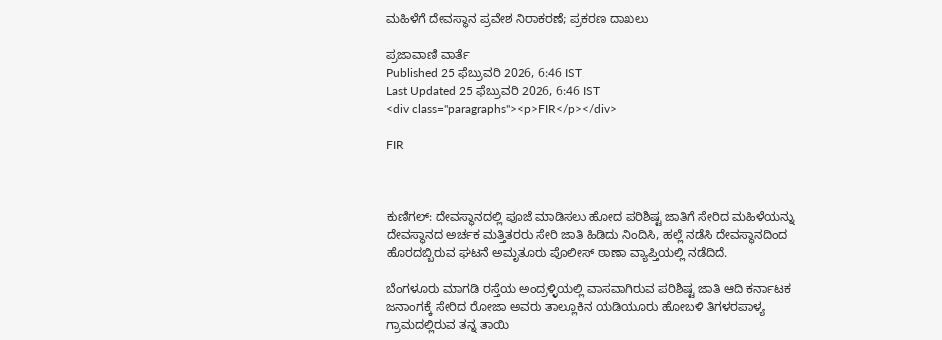ಮಹಿಳೆಗೆ ದೇವಸ್ಥಾನ ಪ್ರವೇಶ ನಿರಾಕರಣೆ; ಪ್ರಕರಣ ದಾಖಲು

ಪ್ರಜಾವಾಣಿ ವಾರ್ತೆ
Published 25 ಫೆಬ್ರುವರಿ 2026, 6:46 IST
Last Updated 25 ಫೆಬ್ರುವರಿ 2026, 6:46 IST
<div class="paragraphs"><p>FIR</p></div>

FIR



ಕುಣಿಗಲ್: ದೇವಸ್ಥಾನದಲ್ಲಿ ಪೂಜೆ ಮಾಡಿಸಲು ಹೋದ ಪರಿಶಿಷ್ಟ ಜಾತಿಗೆ ಸೇರಿದ ಮಹಿಳೆಯನ್ನು ದೇವಸ್ಥಾನದ ಅರ್ಚಕ ಮತ್ತಿತರರು ಸೇರಿ ಜಾತಿ ಹಿಡಿದು ನಿಂದಿಸಿ, ಹಲ್ಲೆ ನಡೆಸಿ ದೇವಸ್ಥಾನದಿಂದ ಹೊರದಬ್ಬಿರುವ ಘಟನೆ ಅಮೃತೂರು ಪೊಲೀಸ್ ಠಾಣಾ ವ್ಯಾಪ್ತಿಯಲ್ಲಿ ನಡೆದಿದೆ.

ಬೆಂಗಳೂರು ಮಾಗಡಿ ರಸ್ತೆಯ ಅಂದ್ರಳ್ಳಿಯಲ್ಲಿ ವಾಸವಾಗಿರುವ ಪರಿಶಿಷ್ಟ ಜಾತಿ ಆದಿ ಕರ್ನಾಟಕ ಜನಾಂಗಕ್ಕೆ ಸೇರಿದ ರೋಜಾ ಅವರು ತಾಲ್ಲೂಕಿನ ಯಡಿಯೂರು ಹೋಬಳಿ ತಿಗಳರಪಾಳ್ಯ ಗ್ರಾಮದಲ್ಲಿರುವ ತನ್ನ ತಾಯಿ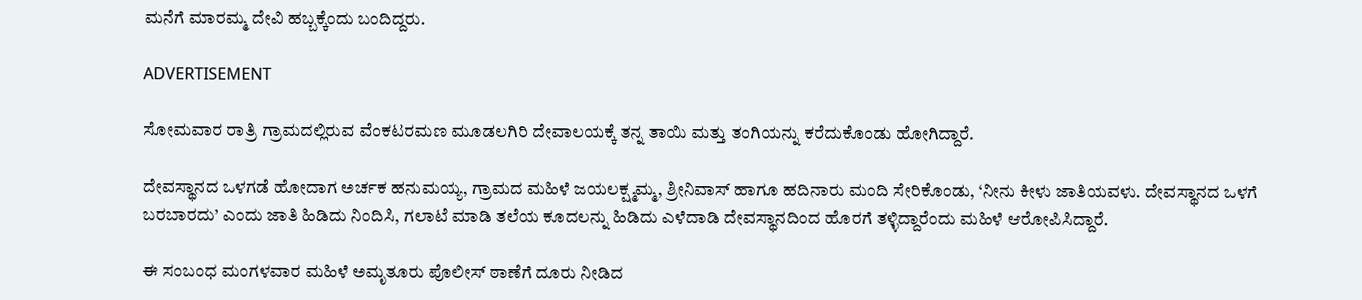ಮನೆಗೆ ಮಾರಮ್ಮ ದೇವಿ ಹಬ್ಬಕ್ಕೆಂದು ಬಂದಿದ್ದರು.

ADVERTISEMENT

ಸೋಮವಾರ ರಾತ್ರಿ ಗ್ರಾಮದಲ್ಲಿರುವ ವೆಂಕಟರಮಣ ಮೂಡಲಗಿರಿ ದೇವಾಲಯಕ್ಕೆ ತನ್ನ ತಾಯಿ ಮತ್ತು ತಂಗಿಯನ್ನು ಕರೆದುಕೊಂಡು ಹೋಗಿದ್ದಾರೆ.

ದೇವಸ್ಥಾನದ ಒಳಗಡೆ ಹೋದಾಗ ಅರ್ಚಕ ಹನುಮಯ್ಯ, ಗ್ರಾಮದ ಮಹಿಳೆ ಜಯಲಕ್ಷ್ಮಮ್ಮ, ಶ್ರೀನಿವಾಸ್ ಹಾಗೂ ಹದಿನಾರು ಮಂದಿ ಸೇರಿಕೊಂಡು, ‘ನೀನು ಕೀಳು ಜಾತಿಯವಳು. ದೇವಸ್ಥಾನದ ಒಳಗೆ ಬರಬಾರದು’ ಎಂದು ಜಾತಿ ಹಿಡಿದು ನಿಂದಿಸಿ, ಗಲಾಟೆ ಮಾಡಿ ತಲೆಯ ಕೂದಲನ್ನು ಹಿಡಿದು ಎಳೆದಾಡಿ ದೇವಸ್ಥಾನದಿಂದ ಹೊರಗೆ ತಳ್ಳಿದ್ದಾರೆಂದು ಮಹಿಳೆ ಆರೋಪಿಸಿದ್ದಾರೆ.

ಈ ಸಂಬಂಧ ಮಂಗಳವಾರ ಮಹಿಳೆ ಅಮೃತೂರು ಪೊಲೀಸ್ ಠಾಣೆಗೆ ದೂರು ನೀಡಿದ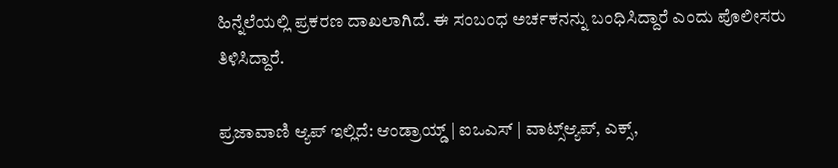ಹಿನ್ನೆಲೆಯಲ್ಲಿ ಪ್ರಕರಣ ದಾಖಲಾಗಿದೆ. ಈ ಸಂಬಂಧ ಅರ್ಚಕನನ್ನು ಬಂಧಿಸಿದ್ದಾರೆ ಎಂದು ಪೊಲೀಸರು ತಿಳಿಸಿದ್ದಾರೆ.

ಪ್ರಜಾವಾಣಿ ಆ್ಯಪ್ ಇಲ್ಲಿದೆ: ಆಂಡ್ರಾಯ್ಡ್ | ಐಒಎಸ್ | ವಾಟ್ಸ್ಆ್ಯಪ್, ಎಕ್ಸ್,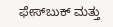ಫೇಸ್‌ಬುಕ್ ಮತ್ತು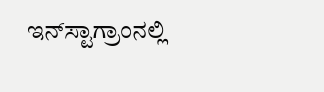ಇನ್‌ಸ್ಟಾಗ್ರಾಂನಲ್ಲಿ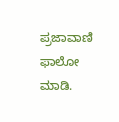ಪ್ರಜಾವಾಣಿ ಫಾಲೋ ಮಾಡಿ.